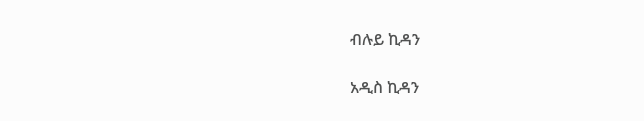ብሉይ ኪዳን

አዲስ ኪዳን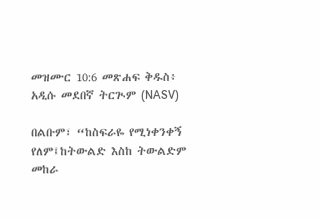መዝሙር 10:6 መጽሐፍ ቅዱስ፥ አዲሱ መደበኛ ትርጒም (NASV)

በልቡም፣ “ከስፍራዬ የሚነቀንቀኝ የለም፤ከትውልድ እስከ ትውልድም መከራ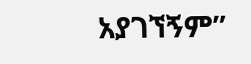አያገኘኝም”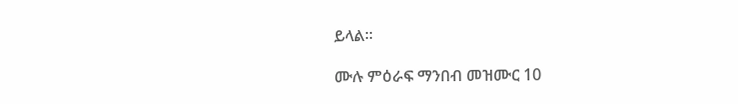ይላል።

ሙሉ ምዕራፍ ማንበብ መዝሙር 10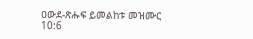ዐውደ-ጽሑፍ ይመልከቱ መዝሙር 10:6